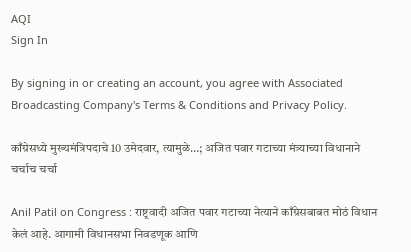AQI
Sign In

By signing in or creating an account, you agree with Associated Broadcasting Company's Terms & Conditions and Privacy Policy.

काँग्रेसध्ये मुख्यमंत्रिपदाचे 10 उमेदवार, त्यामुळे…; अजित पवार गटाच्या मंत्र्याच्या विधानाने चर्चाच चर्चा

Anil Patil on Congress : राष्ट्रवादी अजित पवार गटाच्या नेत्याने काँग्रेसबाबत मोठं विधान केलं आहे. आगामी विधानसभा निवडणूक आणि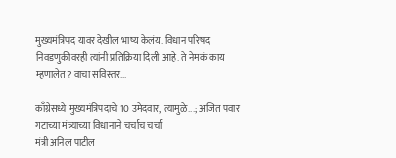मुख्यमंत्रिपद यावर देखील भाष्य केलंय. विधान परिषद निवडणुकीवरही त्यांनी प्रतिक्रिया दिली आहे. ते नेमकं काय म्हणालेत? वाचा सविस्तर...

काँग्रेसध्ये मुख्यमंत्रिपदाचे 10 उमेदवार, त्यामुळे...; अजित पवार गटाच्या मंत्र्याच्या विधानाने चर्चाच चर्चा
मंत्री अनिल पाटील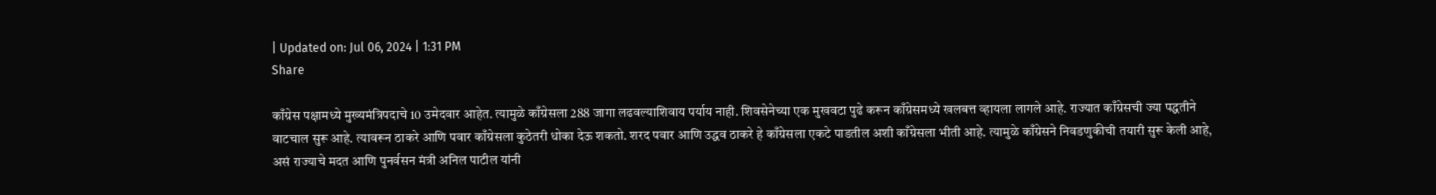| Updated on: Jul 06, 2024 | 1:31 PM
Share

काँग्रेस पक्षामध्ये मुख्यमंत्रिपदाचे 10 उमेदवार आहेत. त्यामुळे काँग्रेसला 288 जागा लढवल्याशिवाय पर्याय नाही. शिवसेनेच्या एक मुखवटा पुढे करून काँग्रेसमध्ये खलबत्त व्हायला लागले आहे. राज्यात काँग्रेसची ज्या पद्धतीने वाटचाल सुरू आहे. त्यावरून ठाकरे आणि पवार काँग्रेसला कुठेतरी धोका देऊ शकतो. शरद पवार आणि उद्धव ठाकरे हे काँग्रेसला एकटे पाडतील अशी काँग्रेसला भीती आहे. त्यामुळे काँग्रेसने निवडणुकीची तयारी सुरू केली आहे, असं राज्याचे मदत आणि पुनर्वसन मंत्री अनिल पाटील यांनी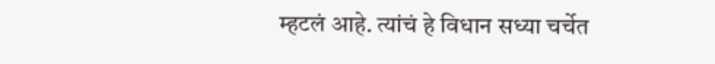म्हटलं आहे. त्यांचं हे विधान सध्या चर्चेत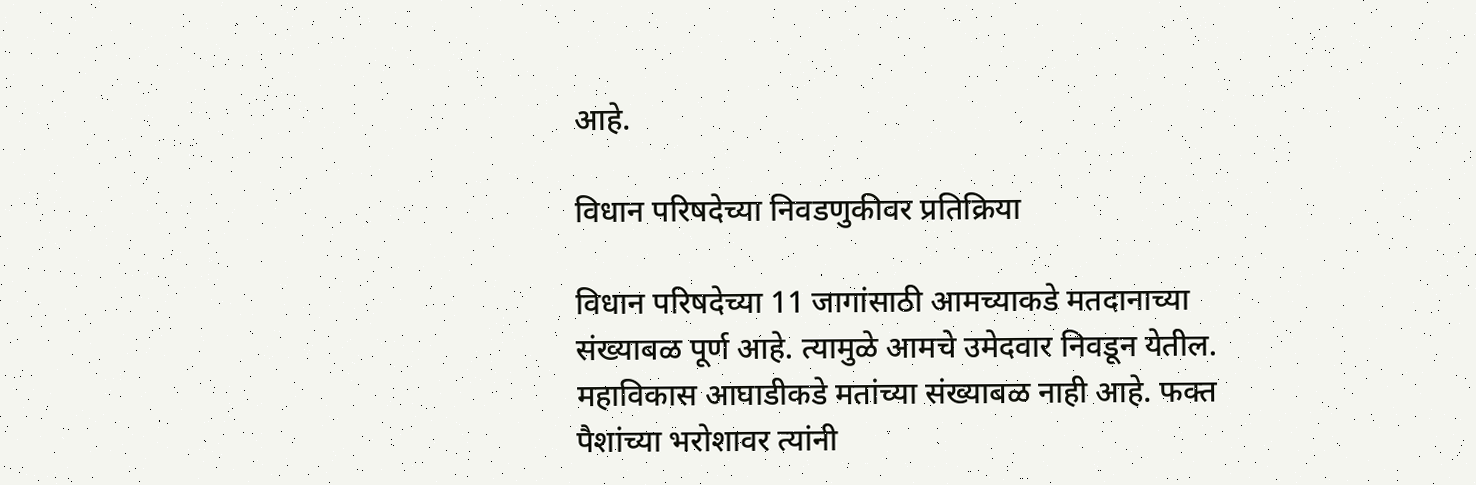आहे.

विधान परिषदेच्या निवडणुकीवर प्रतिक्रिया

विधान परिषदेच्या 11 जागांसाठी आमच्याकडे मतदानाच्या संख्याबळ पूर्ण आहे. त्यामुळे आमचे उमेदवार निवडून येतील. महाविकास आघाडीकडे मतांच्या संख्याबळ नाही आहे. फक्त पैशांच्या भरोशावर त्यांनी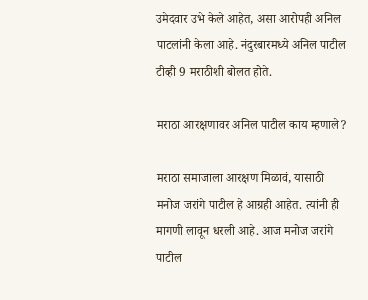उमेदवार उभे केले आहेत, असा आरोपही अनिल पाटलांनी केला आहे. नंदुरबारमध्ये अनिल पाटील टीव्ही 9 मराठीशी बोलत होते.

मराठा आरक्षणावर अनिल पाटील काय म्हणाले?

मराठा समाजाला आरक्षण मिळावं, यासाठी मनोज जरांगे पाटील हे आग्रही आहेत. त्यांनी ही मागणी लावून धरली आहे. आज मनोज जरांगे पाटील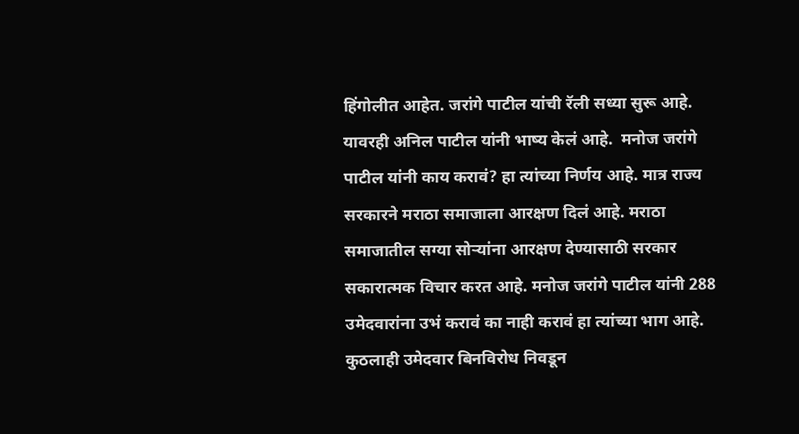हिंगोलीत आहेत. जरांगे पाटील यांची रॅली सध्या सुरू आहे. यावरही अनिल पाटील यांनी भाष्य केलं आहे.  मनोज जरांगे पाटील यांनी काय करावं? हा त्यांच्या निर्णय आहे. मात्र राज्य सरकारने मराठा समाजाला आरक्षण दिलं आहे. मराठा समाजातील सग्या सोऱ्यांना आरक्षण देण्यासाठी सरकार सकारात्मक विचार करत आहे. मनोज जरांगे पाटील यांनी 288 उमेदवारांना उभं करावं का नाही करावं हा त्यांच्या भाग आहे. कुठलाही उमेदवार बिनविरोध निवडून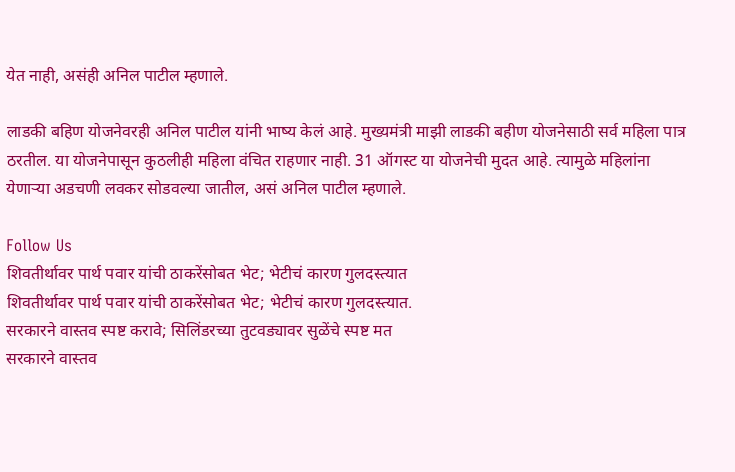येत नाही, असंही अनिल पाटील म्हणाले.

लाडकी बहिण योजनेवरही अनिल पाटील यांनी भाष्य केलं आहे. मुख्यमंत्री माझी लाडकी बहीण योजनेसाठी सर्व महिला पात्र ठरतील. या योजनेपासून कुठलीही महिला वंचित राहणार नाही. 31 ऑगस्ट या योजनेची मुदत आहे. त्यामुळे महिलांना येणाऱ्या अडचणी लवकर सोडवल्या जातील, असं अनिल पाटील म्हणाले.

Follow Us
शिवतीर्थावर पार्थ पवार यांची ठाकरेंसोबत भेट; भेटीचं कारण गुलदस्त्यात
शिवतीर्थावर पार्थ पवार यांची ठाकरेंसोबत भेट; भेटीचं कारण गुलदस्त्यात.
सरकारने वास्तव स्पष्ट करावे; सिलिंडरच्या तुटवड्यावर सुळेंचे स्पष्ट मत
सरकारने वास्तव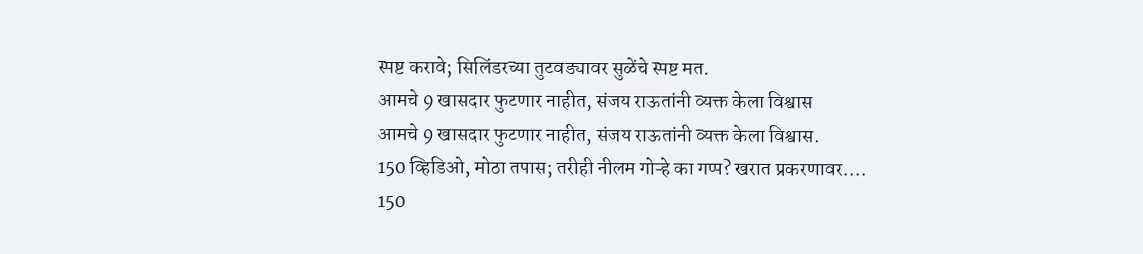स्पष्ट करावे; सिलिंडरच्या तुटवड्यावर सुळेंचे स्पष्ट मत.
आमचे 9 खासदार फुटणार नाहीत, संजय राऊतांनी व्यक्त केला विश्वास
आमचे 9 खासदार फुटणार नाहीत, संजय राऊतांनी व्यक्त केला विश्वास.
150 व्हिडिओ, मोठा तपास; तरीही नीलम गोऱ्हे का गप्प? खरात प्रकरणावर....
150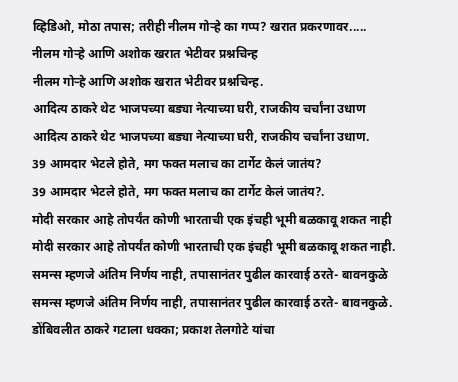व्हिडिओ, मोठा तपास; तरीही नीलम गोऱ्हे का गप्प? खरात प्रकरणावर.....
नीलम गोऱ्हे आणि अशोक खरात भेटीवर प्रश्नचिन्ह
नीलम गोऱ्हे आणि अशोक खरात भेटीवर प्रश्नचिन्ह.
आदित्य ठाकरे थेट भाजपच्या बड्या नेत्याच्या घरी, राजकीय चर्चांना उधाण
आदित्य ठाकरे थेट भाजपच्या बड्या नेत्याच्या घरी, राजकीय चर्चांना उधाण.
39 आमदार भेटले होते, मग फक्त मलाच का टार्गेट केलं जातंय?
39 आमदार भेटले होते, मग फक्त मलाच का टार्गेट केलं जातंय?.
मोदी सरकार आहे तोपर्यंत कोणी भारताची एक इंचही भूमी बळकावू शकत नाही
मोदी सरकार आहे तोपर्यंत कोणी भारताची एक इंचही भूमी बळकावू शकत नाही.
समन्स म्हणजे अंतिम निर्णय नाही, तपासानंतर पुढील कारवाई ठरते- बावनकुळे
समन्स म्हणजे अंतिम निर्णय नाही, तपासानंतर पुढील कारवाई ठरते- बावनकुळे.
डोंबिवलीत ठाकरे गटाला धक्का; प्रकाश तेलगोटे यांचा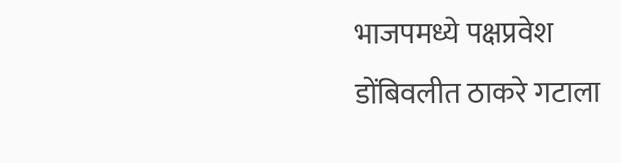भाजपमध्ये पक्षप्रवेश
डोंबिवलीत ठाकरे गटाला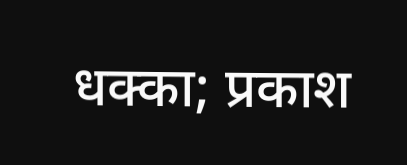धक्का; प्रकाश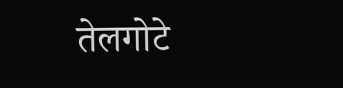तेलगोटे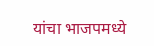यांचा भाजपमध्ये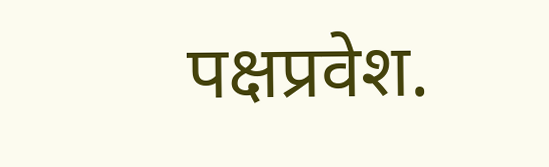पक्षप्रवेश.